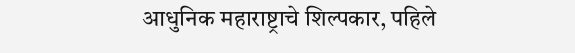आधुनिक महाराष्ट्राचे शिल्पकार, पहिले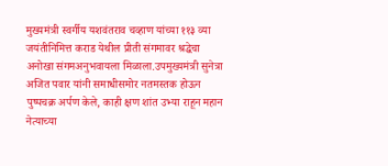मुख्यमंत्री स्वर्गीय यशवंतराव चव्हाण यांच्या ११३ व्या जयंतीनिमित्त कराड येथील प्रीती संगमावर श्रद्धेचा अनोखा संगमअनुभवायला मिळाला.उपमुख्यमंत्री सुनेत्रा अजित पवार यांनी समाधीसमोर नतमस्तक होऊन पुष्पचक्र अर्पण केले, काही क्षण शांत उभ्या राहून महान नेत्याच्या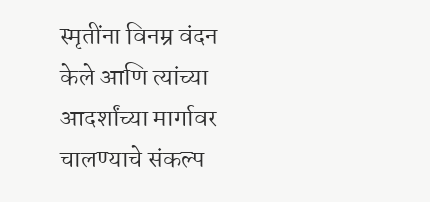स्मृतींना विनम्र वंदन केले आणि त्यांच्या आदर्शांच्या मार्गावर चालण्याचे संकल्प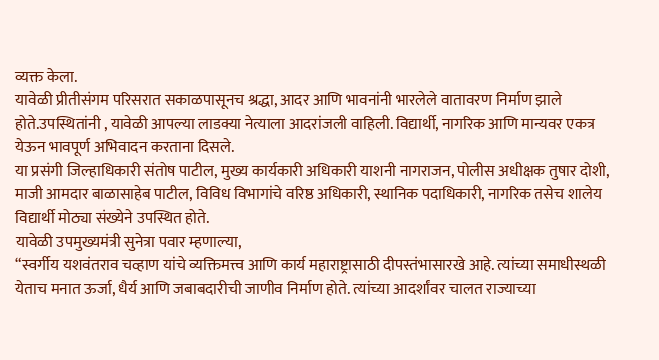व्यक्त केला.
यावेळी प्रीतीसंगम परिसरात सकाळपासूनच श्रद्धा, आदर आणि भावनांनी भारलेले वातावरण निर्माण झाले होते.उपस्थितांनी , यावेळी आपल्या लाडक्या नेत्याला आदरांजली वाहिली. विद्यार्थी, नागरिक आणि मान्यवर एकत्र येऊन भावपूर्ण अभिवादन करताना दिसले.
या प्रसंगी जिल्हाधिकारी संतोष पाटील, मुख्य कार्यकारी अधिकारी याशनी नागराजन, पोलीस अधीक्षक तुषार दोशी, माजी आमदार बाळासाहेब पाटील, विविध विभागांचे वरिष्ठ अधिकारी, स्थानिक पदाधिकारी, नागरिक तसेच शालेय विद्यार्थी मोठ्या संख्येने उपस्थित होते.
यावेळी उपमुख्यमंत्री सुनेत्रा पवार म्हणाल्या,
“स्वर्गीय यशवंतराव चव्हाण यांचे व्यक्तिमत्त्व आणि कार्य महाराष्ट्रासाठी दीपस्तंभासारखे आहे. त्यांच्या समाधीस्थळी येताच मनात ऊर्जा, धैर्य आणि जबाबदारीची जाणीव निर्माण होते. त्यांच्या आदर्शांवर चालत राज्याच्या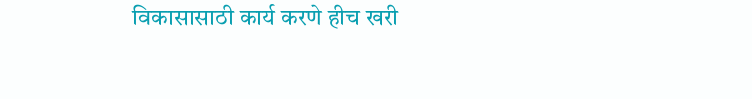विकासासाठी कार्य करणे हीच खरी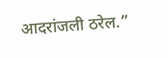आदरांजली ठरेल.”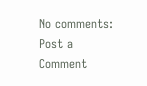No comments:
Post a Comment